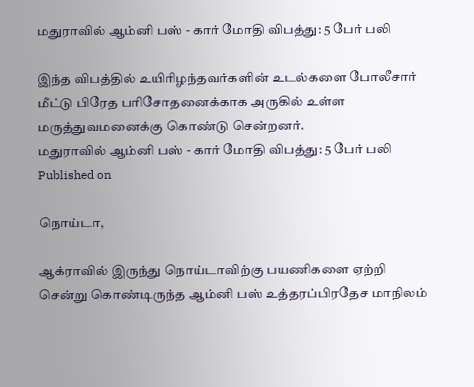மதுராவில் ஆம்னி பஸ் - கார் மோதி விபத்து: 5 பேர் பலி

இந்த விபத்தில் உயிரிழந்தவர்களின் உடல்களை போலீசார் மீட்டு பிரேத பரிசோதனைக்காக அருகில் உள்ள மருத்துவமனைக்கு கொண்டு சென்றனர்.
மதுராவில் ஆம்னி பஸ் - கார் மோதி விபத்து: 5 பேர் பலி
Published on

நொய்டா,

ஆக்ராவில் இருந்து நொய்டாவிற்கு பயணிகளை ஏற்றி சென்று கொண்டிருந்த ஆம்னி பஸ் உத்தரப்பிரதேச மாநிலம்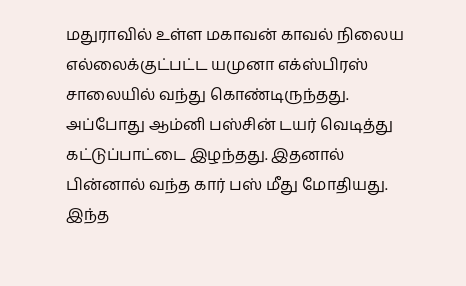மதுராவில் உள்ள மகாவன் காவல் நிலைய எல்லைக்குட்பட்ட யமுனா எக்ஸ்பிரஸ் சாலையில் வந்து கொண்டிருந்தது. அப்போது ஆம்னி பஸ்சின் டயர் வெடித்து கட்டுப்பாட்டை இழந்தது. இதனால் பின்னால் வந்த கார் பஸ் மீது மோதியது. இந்த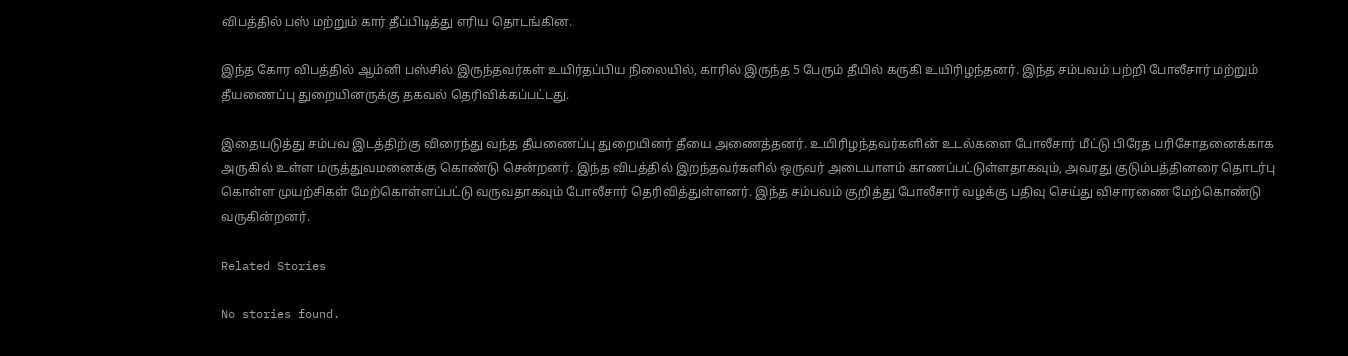விபத்தில் பஸ் மற்றும் கார் தீப்பிடித்து எரிய தொடங்கின.

இந்த கோர விபத்தில் ஆம்னி பஸ்சில் இருந்தவர்கள் உயிர்தப்பிய நிலையில், காரில் இருந்த 5 பேரும் தீயில் கருகி உயிரிழந்தனர். இந்த சம்பவம் பற்றி போலீசார் மற்றும் தீயணைப்பு துறையினருக்கு தகவல் தெரிவிக்கப்பட்டது.

இதையடுத்து சம்பவ இடத்திற்கு விரைந்து வந்த தீயணைப்பு துறையினர் தீயை அணைத்தனர். உயிரிழந்தவர்களின் உடல்களை போலீசார் மீட்டு பிரேத பரிசோதனைக்காக அருகில் உள்ள மருத்துவமனைக்கு கொண்டு சென்றனர். இந்த விபத்தில் இறந்தவர்களில் ஒருவர் அடையாளம் காணப்பட்டுள்ளதாகவும், அவரது குடும்பத்தினரை தொடர்பு கொள்ள முயற்சிகள் மேற்கொள்ளப்பட்டு வருவதாகவும் போலீசார் தெரிவித்துள்ளனர். இந்த சம்பவம் குறித்து போலீசார் வழக்கு பதிவு செய்து விசாரணை மேற்கொண்டு வருகின்றனர்.

Related Stories

No stories found.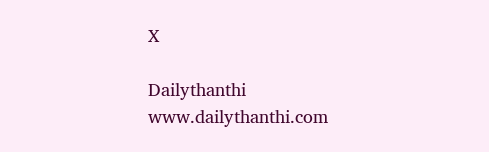X

Dailythanthi
www.dailythanthi.com